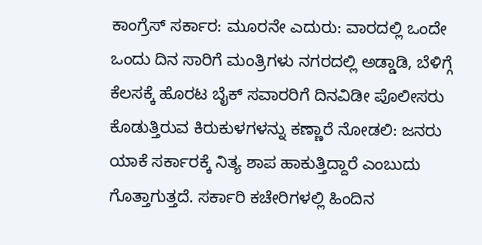ಕಾಂಗ್ರೆಸ್ ಸರ್ಕಾರ: ಮೂರನೇ ಎದುರು: ವಾರದಲ್ಲಿ ಒಂದೇ ಒಂದು ದಿನ ಸಾರಿಗೆ ಮಂತ್ರಿಗಳು ನಗರದಲ್ಲಿ ಅಡ್ಡಾಡಿ, ಬೆಳಿಗ್ಗೆ ಕೆಲಸಕ್ಕೆ ಹೊರಟ ಬೈಕ್ ಸವಾರರಿಗೆ ದಿನವಿಡೀ ಪೊಲೀಸರು ಕೊಡುತ್ತಿರುವ ಕಿರುಕುಳಗಳನ್ನು ಕಣ್ಣಾರೆ ನೋಡಲಿ: ಜನರು ಯಾಕೆ ಸರ್ಕಾರಕ್ಕೆ ನಿತ್ಯ ಶಾಪ ಹಾಕುತ್ತಿದ್ದಾರೆ ಎಂಬುದು ಗೊತ್ತಾಗುತ್ತದೆ. ಸರ್ಕಾರಿ ಕಚೇರಿಗಳಲ್ಲಿ ಹಿಂದಿನ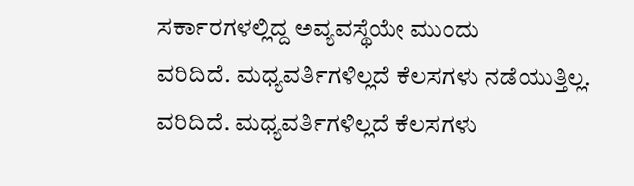ಸರ್ಕಾರಗಳಲ್ಲಿದ್ದ ಅವ್ಯವಸ್ಥೆಯೇ ಮುಂದು
ವರಿದಿದೆ. ಮಧ್ಯವರ್ತಿಗಳಿಲ್ಲದೆ ಕೆಲಸಗಳು ನಡೆಯುತ್ತಿಲ್ಲ.
ವರಿದಿದೆ. ಮಧ್ಯವರ್ತಿಗಳಿಲ್ಲದೆ ಕೆಲಸಗಳು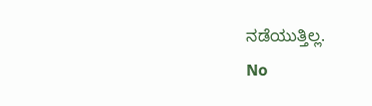ನಡೆಯುತ್ತಿಲ್ಲ.
No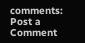comments:
Post a Comment